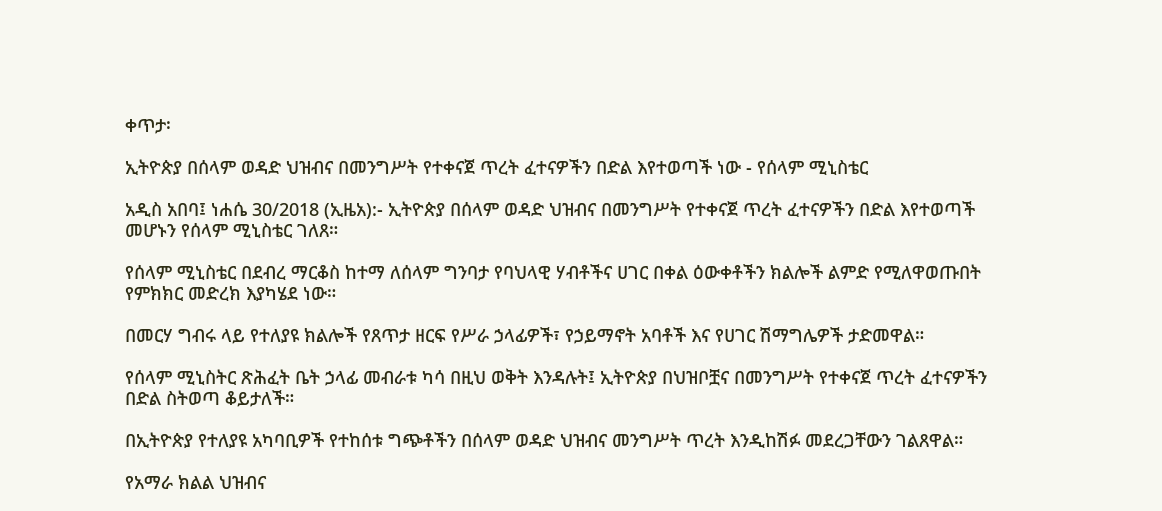ቀጥታ፡

ኢትዮጵያ በሰላም ወዳድ ህዝብና በመንግሥት የተቀናጀ ጥረት ፈተናዎችን በድል እየተወጣች ነው - የሰላም ሚኒስቴር

አዲስ አበባ፤ ነሐሴ 30/2018 (ኢዜአ):- ኢትዮጵያ በሰላም ወዳድ ህዝብና በመንግሥት የተቀናጀ ጥረት ፈተናዎችን በድል እየተወጣች መሆኑን የሰላም ሚኒስቴር ገለጸ።

የሰላም ሚኒስቴር በደብረ ማርቆስ ከተማ ለሰላም ግንባታ የባህላዊ ሃብቶችና ሀገር በቀል ዕውቀቶችን ክልሎች ልምድ የሚለዋወጡበት የምክክር መድረክ እያካሄደ ነው።

በመርሃ ግብሩ ላይ የተለያዩ ክልሎች የጸጥታ ዘርፍ የሥራ ኃላፊዎች፣ የኃይማኖት አባቶች እና የሀገር ሽማግሌዎች ታድመዋል።

የሰላም ሚኒስትር ጽሕፈት ቤት ኃላፊ መብራቱ ካሳ በዚህ ወቅት እንዳሉት፤ ኢትዮጵያ በህዝቦቿና በመንግሥት የተቀናጀ ጥረት ፈተናዎችን በድል ስትወጣ ቆይታለች።

በኢትዮጵያ የተለያዩ አካባቢዎች የተከሰቱ ግጭቶችን በሰላም ወዳድ ህዝብና መንግሥት ጥረት እንዲከሽፉ መደረጋቸውን ገልጸዋል።

የአማራ ክልል ህዝብና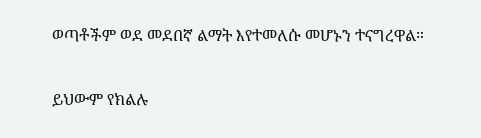ወጣቶችም ወደ መደበኛ ልማት እየተመለሱ መሆኑን ተናግረዋል።

ይህውም የክልሉ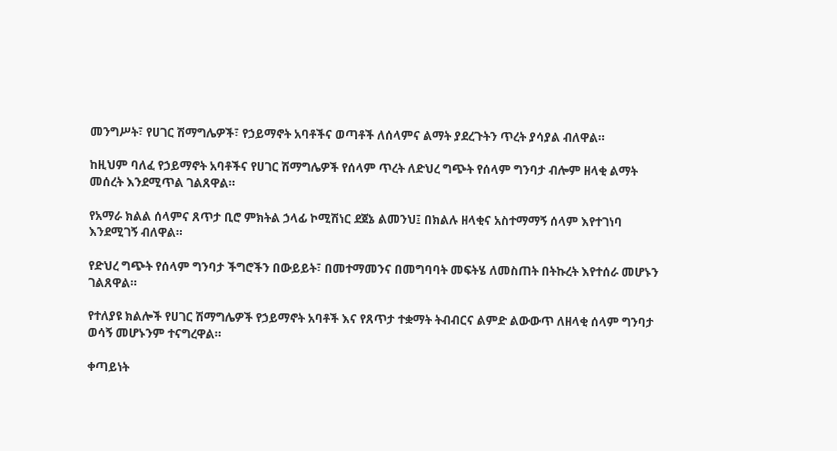መንግሥት፣ የሀገር ሽማግሌዎች፣ የኃይማኖት አባቶችና ወጣቶች ለሰላምና ልማት ያደረጉትን ጥረት ያሳያል ብለዋል።

ከዚህም ባለፈ የኃይማኖት አባቶችና የሀገር ሽማግሌዎች የሰላም ጥረት ለድህረ ግጭት የሰላም ግንባታ ብሎም ዘላቂ ልማት መሰረት እንደሚጥል ገልጸዋል።

የአማራ ክልል ሰላምና ጸጥታ ቢሮ ምክትል ኃላፊ ኮሚሽነር ደጀኔ ልመንህ፤ በክልሉ ዘላቂና አስተማማኝ ሰላም እየተገነባ እንደሚገኝ ብለዋል።

የድህረ ግጭት የሰላም ግንባታ ችግሮችን በውይይት፣ በመተማመንና በመግባባት መፍትሄ ለመስጠት በትኩረት እየተሰራ መሆኑን ገልጸዋል።

የተለያዩ ክልሎች የሀገር ሽማግሌዎች የኃይማኖት አባቶች እና የጸጥታ ተቋማት ትብብርና ልምድ ልውውጥ ለዘላቂ ሰላም ግንባታ ወሳኝ መሆኑንም ተናግረዋል።

ቀጣይነት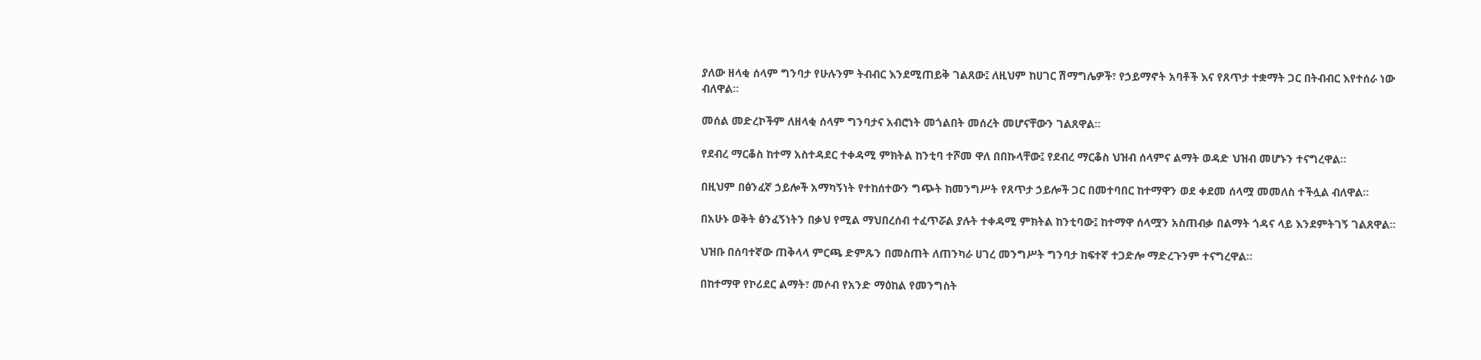ያለው ዘላቂ ሰላም ግንባታ የሁሉንም ትብብር እንደሚጠይቅ ገልጸው፤ ለዚህም ከሀገር ሽማግሌዎች፣ የኃይማኖት አባቶች እና የጸጥታ ተቋማት ጋር በትብብር እየተሰራ ነው ብለዋል።

መሰል መድረኮችም ለዘላቂ ሰላም ግንባታና አብሮነት መጎልበት መሰረት መሆናቸውን ገልጸዋል።

የደብረ ማርቆስ ከተማ አስተዳደር ተቀዳሚ ምክትል ከንቲባ ተሾመ ዋለ በበኩላቸው፤ የደብረ ማርቆስ ህዝብ ሰላምና ልማት ወዳድ ህዝብ መሆኑን ተናግረዋል።

በዚህም በፅንፈኛ ኃይሎች አማካኝነት የተከሰተውን ግጭት ከመንግሥት የጸጥታ ኃይሎች ጋር በመተባበር ከተማዋን ወደ ቀደመ ሰላሟ መመለስ ተችሏል ብለዋል።

በአሁኑ ወቅት ፅንፈኝነትን በቃህ የሚል ማህበረሰብ ተፈጥሯል ያሉት ተቀዳሚ ምክትል ከንቲባው፤ ከተማዋ ሰላሟን አስጠብቃ በልማት ጎዳና ላይ እንደምትገኝ ገልጸዋል።

ህዝቡ በሰባተኛው ጠቅላላ ምርጫ ድምጹን በመስጠት ለጠንካራ ሀገረ መንግሥት ግንባታ ከፍተኛ ተጋድሎ ማድረጉንም ተናግረዋል።

በከተማዋ የኮሪደር ልማት፣ መሶብ የአንድ ማዕከል የመንግስት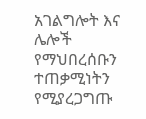አገልግሎት እና ሌሎች የማህበረሰቡን ተጠቃሚነትን የሚያረጋግጡ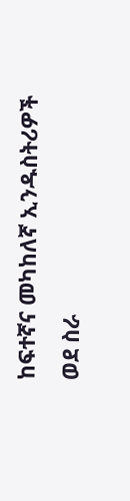ከፍተኛና መካከለኛ ኢንዱስትሪዎች ወደ ስራ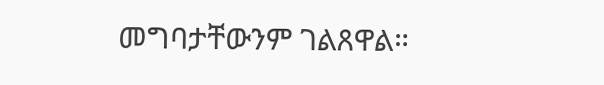መግባታቸውንም ገልጸዋል።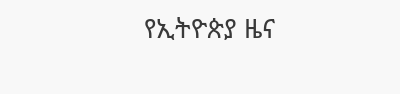የኢትዮጵያ ዜና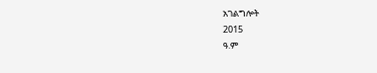አገልግሎት
2015
ዓ.ም